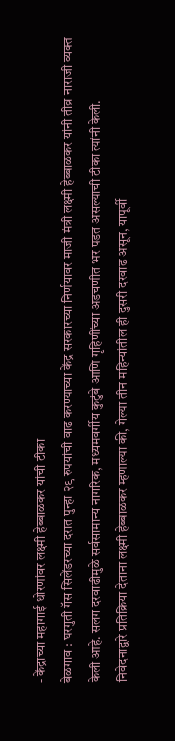- केंद्राच्या महागाई धोरणांवर लक्ष्मी हेब्बाळकर यांची टीका
बेळगाव : घरगुती गॅस सिलेंडरच्या दरात पुन्हा २९ रुपयांची वाढ करण्याच्या केंद्र सरकारच्या निर्णयावर माजी मंत्री लक्ष्मी हेब्बाळकर यांनी तीव्र नाराजी व्यक्त केली आहे. सलग दरवाढीमुळे सर्वसामान्य नागरिक, मध्यमवर्गीय कुटुंबे आणि गृहिणींच्या अडचणीत भर पडत असल्याची टीका त्यांनी केली.
निवेदनाद्वारे प्रतिक्रिया देताना लक्ष्मी हेब्बाळकर म्हणाल्या की, गेल्या तीन महिन्यांतील ही दुसरी दरवाढ असून, यापूर्वी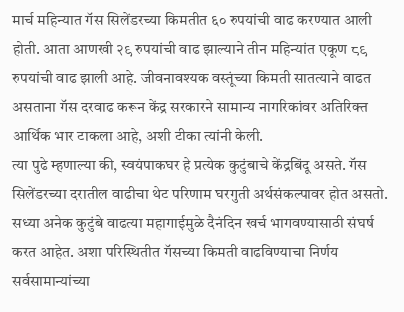मार्च महिन्यात गॅस सिलेंडरच्या किमतीत ६० रुपयांची वाढ करण्यात आली होती. आता आणखी २९ रुपयांची वाढ झाल्याने तीन महिन्यांत एकूण ८९ रुपयांची वाढ झाली आहे. जीवनावश्यक वस्तूंच्या किमती सातत्याने वाढत असताना गॅस दरवाढ करून केंद्र सरकारने सामान्य नागरिकांवर अतिरिक्त आर्थिक भार टाकला आहे, अशी टीका त्यांनी केली.
त्या पुढे म्हणाल्या की, स्वयंपाकघर हे प्रत्येक कुटुंबाचे केंद्रबिंदू असते. गॅस सिलेंडरच्या दरातील वाढीचा थेट परिणाम घरगुती अर्थसंकल्पावर होत असतो. सध्या अनेक कुटुंबे वाढत्या महागाईमुळे दैनंदिन खर्च भागवण्यासाठी संघर्ष करत आहेत. अशा परिस्थितीत गॅसच्या किमती वाढविण्याचा निर्णय सर्वसामान्यांच्या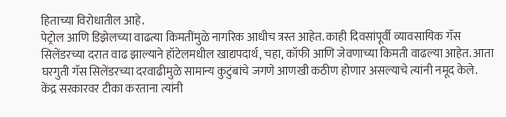हिताच्या विरोधातील आहे.
पेट्रोल आणि डिझेलच्या वाढत्या किमतींमुळे नागरिक आधीच त्रस्त आहेत. काही दिवसांपूर्वी व्यावसायिक गॅस सिलेंडरच्या दरात वाढ झाल्याने हॉटेलमधील खाद्यपदार्थ, चहा, कॉफी आणि जेवणाच्या किमती वाढल्या आहेत. आता घरगुती गॅस सिलेंडरच्या दरवाढीमुळे सामान्य कुटुंबांचे जगणे आणखी कठीण होणार असल्याचे त्यांनी नमूद केले.
केंद्र सरकारवर टीका करताना त्यांनी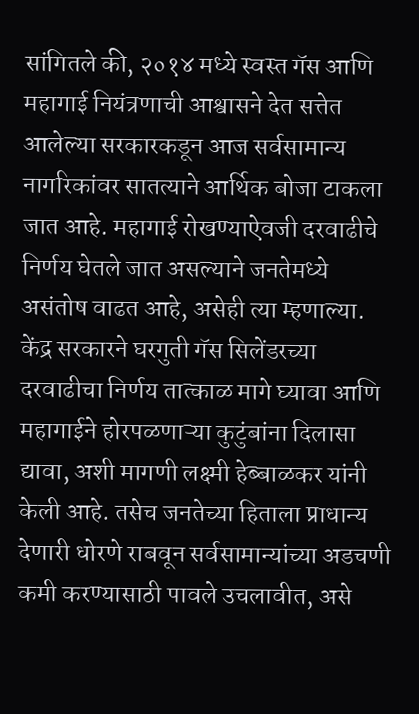सांगितले की, २०१४ मध्ये स्वस्त गॅस आणि महागाई नियंत्रणाची आश्वासने देत सत्तेत आलेल्या सरकारकडून आज सर्वसामान्य नागरिकांवर सातत्याने आर्थिक बोजा टाकला जात आहे. महागाई रोखण्याऐवजी दरवाढीचे निर्णय घेतले जात असल्याने जनतेमध्ये असंतोष वाढत आहे, असेही त्या म्हणाल्या.
केंद्र सरकारने घरगुती गॅस सिलेंडरच्या दरवाढीचा निर्णय तात्काळ मागे घ्यावा आणि महागाईने होरपळणाऱ्या कुटुंबांना दिलासा द्यावा, अशी मागणी लक्ष्मी हेब्बाळकर यांनी केली आहे. तसेच जनतेच्या हिताला प्राधान्य देणारी धोरणे राबवून सर्वसामान्यांच्या अडचणी कमी करण्यासाठी पावले उचलावीत, असे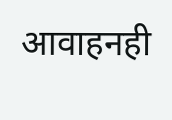आवाहनही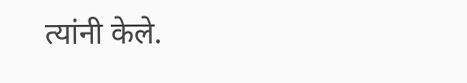त्यांनी केले.